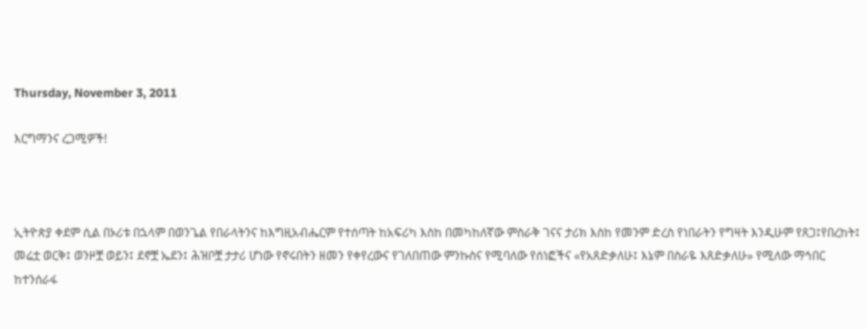Thursday, November 3, 2011

እርግማንና ረጋሚዎች!



ኢትዮጵያ ቀደም ሲል በኦሪቱ በኋላም በወንጌል የበራላትንና ከእግዚአብሔርም የተሰጣት ከአፍሪካ እስከ በመካከለኛው ምስራቅ ገናና ታሪክ እስከ የመንም ድረስ የነበራትን የግዛት እንዲሁም የጸጋ፤የበረከት፤ መሬቷ ወርቅ፤ ወንዞቿ ወይን፤ ደኖቿ ኤደን፤ ሕዝቦቿ ታታሪ ሆነው የኖሩበትን ዘመን የቀየረውና የገለበጠው ምንኩስና የሚባለው የሰነፎችና «የአጸድቃለሁ፤ እኔም በስራዬ እጸድቃለሁ» የሚለው ማኅበር ከተንሰራፋ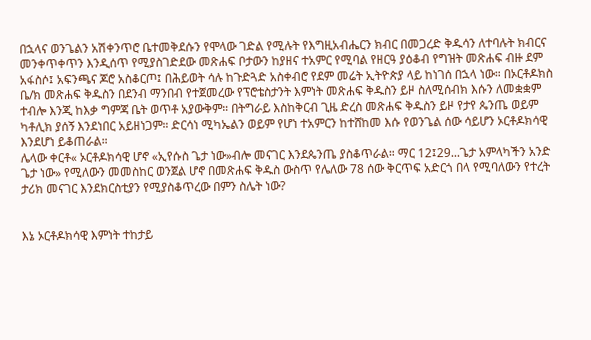በኋላና ወንጌልን አሽቀንጥሮ ቤተመቅደሱን የሞላው ገድል የሚሉት የእግዚአብሔርን ክብር በመጋረድ ቅዱሳን ለተባሉት ክብርና መንቀጥቀጥን እንዲሰጥ የሚያስገድደው መጽሐፍ ቦታውን ከያዘና ተአምር የሚባል የዘርዓ ያዕቆብ የግዝት መጽሐፍ ብዙ ደም አፋስሶ፤ አፍንጫና ጆሮ አስቆርጦ፤ በሕይወት ሳሉ ከጉድጓድ አስቀብሮ የደም መሬት ኢትዮጵያ ላይ ከነገሰ በኋላ ነው። በኦርቶዶክስ ቤ/ክ መጽሐፍ ቅዱስን በደንብ ማንበብ የተጀመረው የፕሮቴስታንት እምነት መጽሐፍ ቅዱስን ይዞ ስለሚሰብክ እሱን ለመቋቋም ተብሎ እንጂ ከእቃ ግምጃ ቤት ወጥቶ አያውቅም። በትግራይ እስከቅርብ ጊዜ ድረስ መጽሐፍ ቅዱስን ይዞ የታየ ጴንጤ ወይም ካቶሊክ ያሰኝ እንደነበር አይዘነጋም። ድርሳነ ሚካኤልን ወይም የሆነ ተአምርን ከተሸከመ እሱ የወንጌል ሰው ሳይሆን ኦርቶዶክሳዊ እንደሆነ ይቆጠራል።
ሌላው ቀርቶ« ኦርቶዶክሳዊ ሆኖ «ኢየሱስ ጌታ ነው»ብሎ መናገር እንደጴንጤ ያስቆጥራል። ማር 12፤29...ጌታ አምላካችን አንድ ጌታ ነው» የሚለውን መመስከር ወንጀል ሆኖ በመጽሐፍ ቅዱስ ውስጥ የሌለው 78 ሰው ቅርጥፍ አድርጎ በላ የሚባለውን የተረት ታሪክ መናገር እንደክርስቲያን የሚያስቆጥረው በምን ስሌት ነው?


እኔ ኦርቶዶክሳዊ እምነት ተከታይ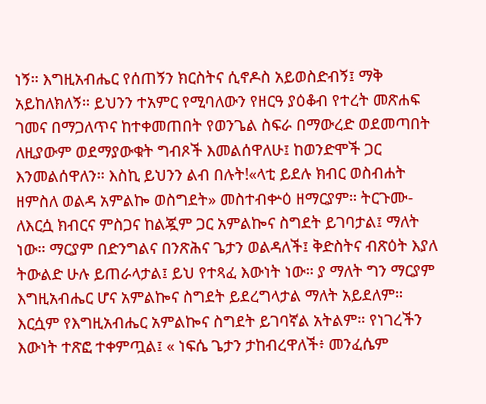ነኝ። እግዚአብሔር የሰጠኝን ክርስትና ሲኖዶስ አይወስድብኝ፤ ማቅ አይከለክለኝ። ይህንን ተአምር የሚባለውን የዘርዓ ያዕቆብ የተረት መጽሐፍ ገመና በማጋለጥና ከተቀመጠበት የወንጌል ስፍራ በማውረድ ወደመጣበት ለዚያውም ወደማያውቁት ግብጾች እመልሰዋለሁ፤ ከወንድሞች ጋር እንመልሰዋለን። እስኪ ይህንን ልብ በሉት!«ላቲ ይደሉ ክብር ወስብሐት ዘምስለ ወልዳ አምልኰ ወስግደት» መስተብቍዕ ዘማርያም። ትርጉሙ- ለእርሷ ክብርና ምስጋና ከልጇም ጋር አምልኰና ስግደት ይገባታል፤ ማለት ነው። ማርያም በድንግልና በንጽሕና ጌታን ወልዳለች፤ ቅድስትና ብጽዕት እያለ ትውልድ ሁሉ ይጠራላታል፤ ይህ የተጻፈ እውነት ነው። ያ ማለት ግን ማርያም እግዚአብሔር ሆና አምልኰና ስግደት ይደረግላታል ማለት አይደለም። እርሷም የእግዚአብሔር አምልኰና ስግደት ይገባኛል አትልም። የነገረችን እውነት ተጽፎ ተቀምጧል፤ « ነፍሴ ጌታን ታከብረዋለች፥ መንፈሴም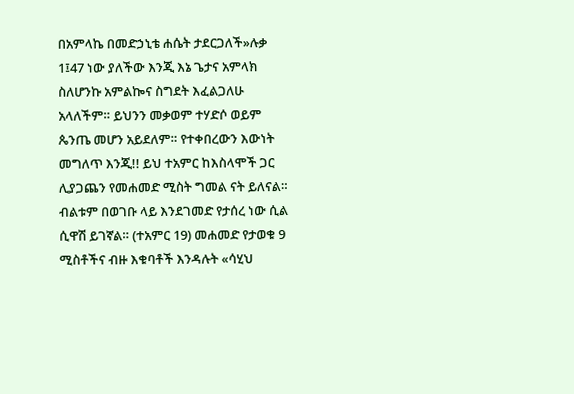በአምላኬ በመድኃኒቴ ሐሴት ታደርጋለች»ሉቃ 1፤47 ነው ያለችው እንጂ እኔ ጌታና አምላክ ስለሆንኩ አምልኰና ስግደት እፈልጋለሁ አላለችም። ይህንን መቃወም ተሃድሶ ወይም ጴንጤ መሆን አይደለም። የተቀበረውን እውነት መግለጥ እንጂ!! ይህ ተአምር ከእስላሞች ጋር ሊያጋጨን የመሐመድ ሚስት ግመል ናት ይለናል። ብልቱም በወገቡ ላይ እንደገመድ የታሰረ ነው ሲል ሲዋሽ ይገኛል። (ተአምር 19) መሐመድ የታወቁ 9 ሚስቶችና ብዙ እቁባቶች እንዳሉት «ሳሂህ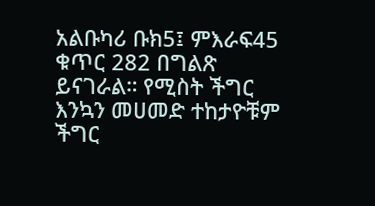አልቡካሪ ቡክ5፤ ምእራፍ45 ቁጥር 282 በግልጽ ይናገራል። የሚስት ችግር እንኳን መሀመድ ተከታዮቹም ችግር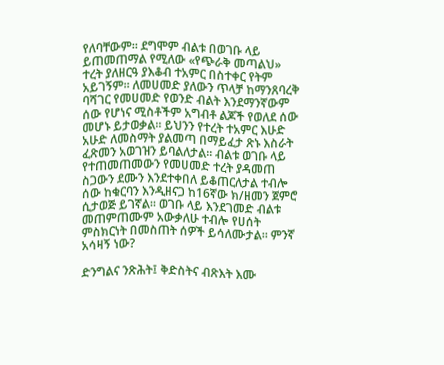የለባቸውም። ደግሞም ብልቱ በወገቡ ላይ ይጠመጠማል የሚለው «የጭራቅ መጣልህ» ተረት ያለዘርዓ ያእቆብ ተአምር በስተቀር የትም አይገኝም። ለመሀመድ ያለውን ጥላቻ ከማንጸባረቅ ባሻገር የመሀመድ የወንድ ብልት እንደማንኛውም ሰው የሆነና ሚስቶችም አግብቶ ልጆች የወለደ ሰው መሆኑ ይታወቃል። ይህንን የተረት ተአምር እሁድ አሁድ ለመስማት ያልመጣ በማይፈታ ጽኑ እስራት ፈጽመን አወገዝን ይባልለታል። ብልቱ ወገቡ ላይ የተጠመጠመውን የመሀመድ ተረት ያዳመጠ ስጋውን ደሙን እንደተቀበለ ይቆጠርለታል ተብሎ ሰው ከቁርባን እንዲዘናጋ ከ16ኛው ክ/ዘመን ጀምሮ ሲታወጅ ይገኛል። ወገቡ ላይ እንደገመድ ብልቱ መጠምጠሙም አውቃለሁ ተብሎ የሀሰት ምስክርነት በመስጠት ሰዎች ይሳለሙታል። ምንኛ አሳዛኝ ነው?

ድንግልና ንጽሕት፤ ቅድስትና ብጽእት እሙ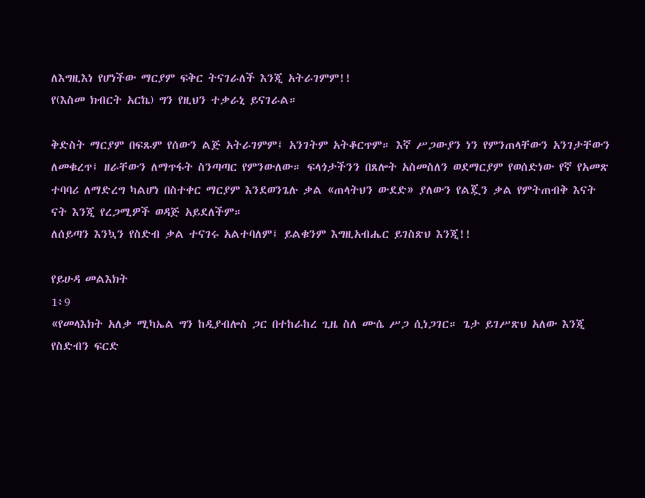ለእግዚእነ የሆነችው ማርያም ፍቅር ትናገራለች እንጂ አትራገምም!!
የ(እስመ ክብርት አርኬ) ግን የዚህን ተቃራኒ ይናገራል።

ቅድስት ማርያም በፍጹም የሰውን ልጅ አትራገምም፤ አንገትም አትቆርጥም። እኛ ሥጋውያን ነን የምንጠላቸውን አንገታቸውን ለመቁረጥ፤ ዘራቸውን ለማጥፋት ስንጣጣር የምንውለው። ፍላጎታችንን በጸሎት አስመስለን ወደማርያም የወሰድነው የኛ የአመጽ ተባባሪ ለማድረግ ካልሆነ በስተቀር ማርያም እንደወንጌሉ ቃል «ጠላትህን ውደድ» ያለውን የልጇን ቃል የምትጠብቅ እናት ናት እንጂ የረጋሚዎች ወዳጅ አይደለችም።
ለሰይጣን እንኳን የስድብ ቃል ተናገሩ አልተባለም፤ ይልቁንም እግዚአብሔር ይገስጽህ እንጂ!!

የይሁዳ መልእክት
1፥9
«የመላእክት አለቃ ሚካኤል ግን ከዲያብሎስ ጋር በተከራከረ ጊዜ ስለ ሙሴ ሥጋ ሲነጋገር። ጌታ ይገሥጽህ አለው እንጂ የስድብን ፍርድ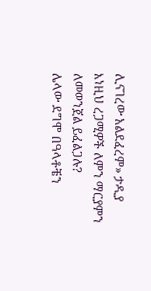ሊናገረው አልደፈረም» ታዲያ እነዚህ ረጋሚዎች ለምን ማርያምን ለመወንጀል ይፈልጋሉ?
ሌላው ደግሞ በዓላቶቼን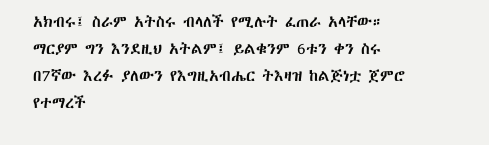አክብሩ፤ ስራም አትስሩ ብላለች የሚሉት ፈጠራ አላቸው። ማርያም ግን እንደዚህ አትልም፤ ይልቁንም 6ቱን ቀን ስሩ በ7ኛው እረፉ ያለውን የእግዚአብሔር ትእዛዝ ከልጅነቷ ጀምሮ የተማረች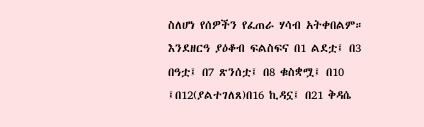ስለሆነ የሰዎችን የፈጠራ ሃሳብ አትቀበልም።
እንደዘርዓ ያዕቆብ ፍልስፍና በ1 ልደቷ፤ በ3 በዓቷ፤ በ7 ጽንሰቷ፤ በ8 ቁስቋሟ፤ በ10 ፤በ12(ያልተገለጸ)በ16 ኪዳኗ፤ በ21 ቅዳሴ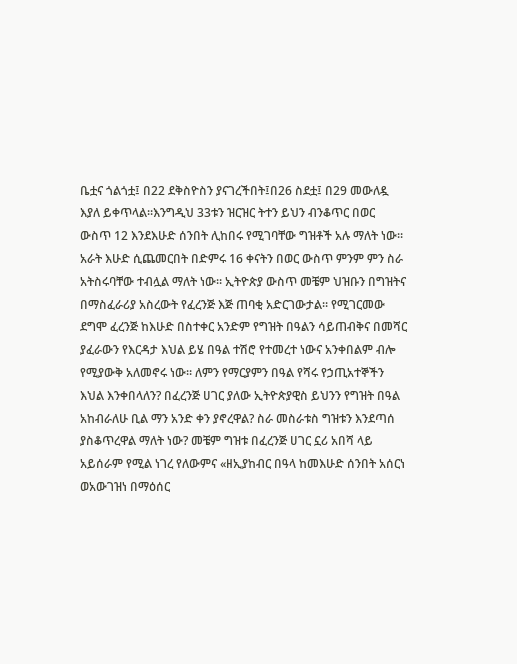ቤቷና ጎልጎቷ፤ በ22 ደቅስዮስን ያናገረችበት፤በ26 ስደቷ፤ በ29 መውለዷ እያለ ይቀጥላል።እንግዲህ 33ቱን ዝርዝር ትተን ይህን ብንቆጥር በወር ውስጥ 12 እንደእሁድ ሰንበት ሊከበሩ የሚገባቸው ግዝቶች አሉ ማለት ነው። አራት እሁድ ሲጨመርበት በድምሩ 16 ቀናትን በወር ውስጥ ምንም ምን ስራ አትስሩባቸው ተብሏል ማለት ነው። ኢትዮጵያ ውስጥ መቼም ህዝቡን በግዝትና በማስፈራሪያ አስረውት የፈረንጅ እጅ ጠባቂ አድርገውታል። የሚገርመው ደግሞ ፈረንጅ ከእሁድ በስተቀር አንድም የግዝት በዓልን ሳይጠብቅና በመሻር ያፈራውን የእርዳታ እህል ይሄ በዓል ተሽሮ የተመረተ ነውና አንቀበልም ብሎ የሚያውቅ አለመኖሩ ነው። ለምን የማርያምን በዓል የሻሩ የኃጢአተኞችን እህል እንቀበላለን? በፈረንጅ ሀገር ያለው ኢትዮጵያዊስ ይህንን የግዝት በዓል አከብራለሁ ቢል ማን አንድ ቀን ያኖረዋል? ስራ መስራቱስ ግዝቱን እንደጣሰ ያስቆጥረዋል ማለት ነው? መቼም ግዝቱ በፈረንጅ ሀገር ኗሪ አበሻ ላይ አይሰራም የሚል ነገረ የለውምና «ዘኢያከብር በዓላ ከመእሁድ ሰንበት አሰርነ ወአውገዝነ በማዕሰር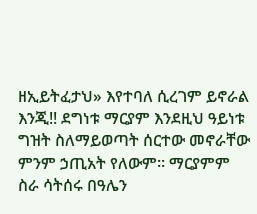ዘኢይትፈታህ» እየተባለ ሲረገም ይኖራል እንጂ!! ደግነቱ ማርያም እንደዚህ ዓይነቱ ግዝት ስለማይወጣት ሰርተው መኖራቸው ምንም ኃጢአት የለውም። ማርያምም ስራ ሳትሰሩ በዓሌን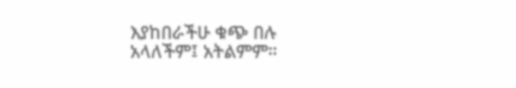እያከበራችሁ ቁጭ በሉ አላለችም፤ አትልምም።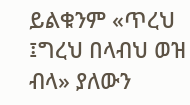ይልቁንም «ጥረህ ፤ግረህ በላብህ ወዝ ብላ» ያለውን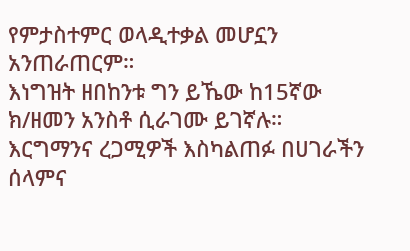የምታስተምር ወላዲተቃል መሆኗን አንጠራጠርም።
እነግዝት ዘበከንቱ ግን ይኼው ከ15ኛው ክ/ዘመን አንስቶ ሲራገሙ ይገኛሉ።
እርግማንና ረጋሚዎች እስካልጠፉ በሀገራችን ሰላምና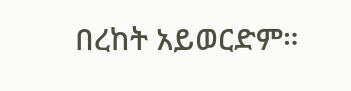በረከት አይወርድም።